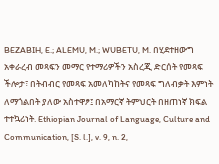BEZABIH, E.; ALEMU, M.; WUBETU, M. በሂደተዘውግ አቀራረብ መጻፍን መማር የተማሪዎችን አስረጂ ድርሰት የመጻፍ ችሎታ፣ በትብብር የመጻፍ አመለካከትና የመጻፍ ግለብቃት እምነት ለማጎልበት ያለው አስተዋፆ፤ በአማርኛ ትምህርት በዘጠነኛ ክፍል ተተኳሪነት. Ethiopian Journal of Language, Culture and Communication, [S. l.], v. 9, n. 2,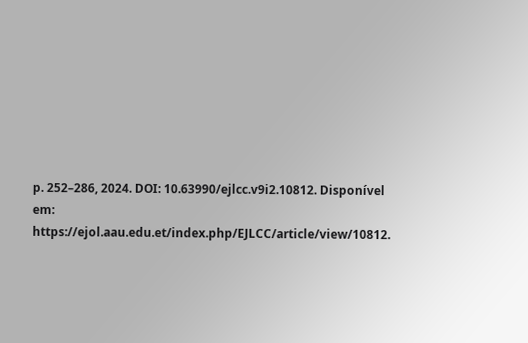p. 252–286, 2024. DOI: 10.63990/ejlcc.v9i2.10812. Disponível em: https://ejol.aau.edu.et/index.php/EJLCC/article/view/10812.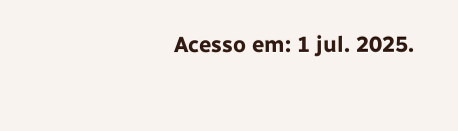Acesso em: 1 jul. 2025.